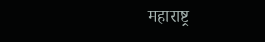महाराष्ट्र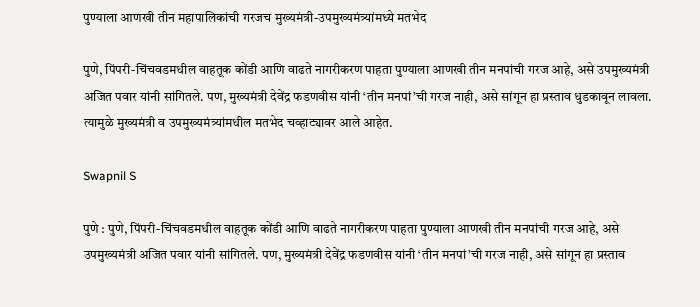पुण्याला आणखी तीन महापालिकांची गरजच मुख्यमंत्री-उपमुख्यमंत्र्यांमध्ये मतभेद

पुणे, पिंपरी-चिंचवडमधील वाहतूक कोंडी आणि वाढते नागरीकरण पाहता पुण्याला आणखी तीन मनपांची गरज आहे, असे उपमुख्यमंत्री अजित पवार यांनी सांगितले. पण, मुख्यमंत्री देवेंद्र फडणवीस यांनी ‘तीन मनपां’ची गरज नाही, असे सांगून हा प्रस्ताव धुडकावून लावला. त्यामुळे मुख्यमंत्री व उपमुख्यमंत्र्यांमधील मतभेद चव्हाट्यावर आले आहेत.

Swapnil S

पुणे : पुणे, पिंपरी-चिंचवडमधील वाहतूक कोंडी आणि वाढते नागरीकरण पाहता पुण्याला आणखी तीन मनपांची गरज आहे, असे उपमुख्यमंत्री अजित पवार यांनी सांगितले. पण, मुख्यमंत्री देवेंद्र फडणवीस यांनी ‘तीन मनपां’ची गरज नाही, असे सांगून हा प्रस्ताव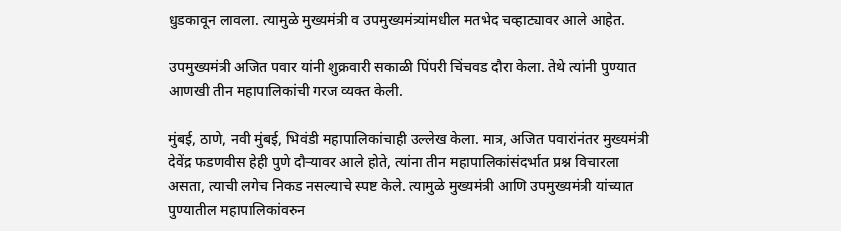धुडकावून लावला. त्यामुळे मुख्यमंत्री व उपमुख्यमंत्र्यांमधील मतभेद चव्हाट्यावर आले आहेत.

उपमुख्यमंत्री अजित पवार यांनी शुक्रवारी सकाळी पिंपरी चिंचवड दौरा केला. तेथे त्यांनी पुण्यात आणखी तीन महापालिकांची गरज व्यक्त केली.

मुंबई, ठाणे, नवी मुंबई, भिवंडी महापालिकांचाही उल्लेख केला. मात्र, अजित पवारांनंतर मुख्यमंत्री देवेंद्र फडणवीस हेही पुणे दौऱ्यावर आले होते, त्यांना तीन महापालिकांसंदर्भात प्रश्न विचारला असता, त्याची लगेच निकड नसल्याचे स्पष्ट केले. त्यामुळे मुख्यमंत्री आणि उपमुख्यमंत्री यांच्यात पुण्यातील महापालिकांवरुन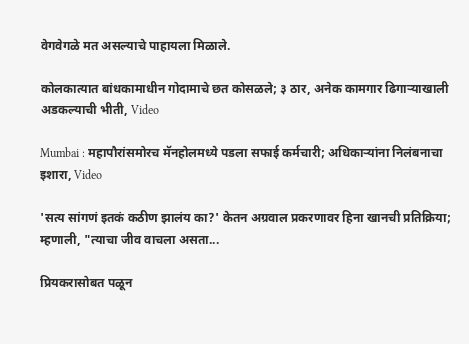वेगवेगळे मत असल्याचे पाहायला मिळाले.

कोलकात्यात बांधकामाधीन गोदामाचे छत कोसळले; ३ ठार, अनेक कामगार ढिगाऱ्याखाली अडकल्याची भीती, Video

Mumbai : महापौरांसमोरच मॅनहोलमध्ये पडला सफाई कर्मचारी; अधिकाऱ्यांना निलंबनाचा इशारा, Video

'सत्य सांगणं इतकं कठीण झालंय का?' केतन अग्रवाल प्रकरणावर हिना खानची प्रतिक्रिया; म्हणाली, "त्याचा जीव वाचला असता...

प्रियकरासोबत पळून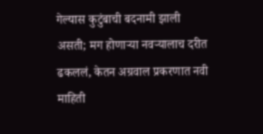गेल्यास कुटुंबाची बदनामी झाली असती; मग होणाऱ्या नवऱ्यालाच दरीत ढकललं, केतन अग्रवाल प्रकरणात नवी माहिती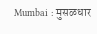Mumbai : मुसळधार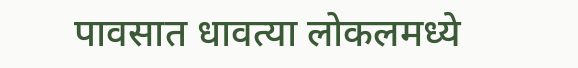पावसात धावत्या लोकलमध्ये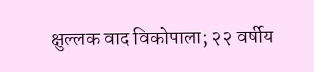क्षुल्लक वाद विकोपाला; २२ वर्षीय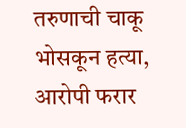तरुणाची चाकू भोसकून हत्या, आरोपी फरार